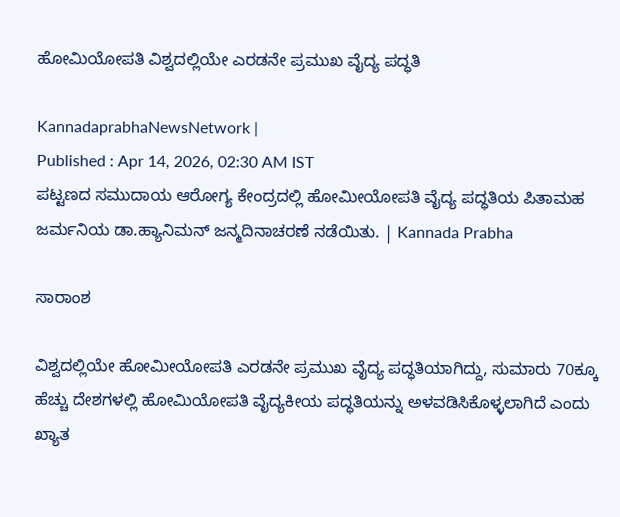ಹೋಮಿಯೋಪತಿ ವಿಶ್ವದಲ್ಲಿಯೇ ಎರಡನೇ ಪ್ರಮುಖ ವೈದ್ಯ ಪದ್ಧತಿ

KannadaprabhaNewsNetwork |
Published : Apr 14, 2026, 02:30 AM IST
ಪಟ್ಟಣದ ಸಮುದಾಯ ಆರೋಗ್ಯ ಕೇಂದ್ರದಲ್ಲಿ ಹೋಮೀಯೋಪತಿ ವೈದ್ಯ ಪದ್ಧತಿಯ ಪಿತಾಮಹ ಜರ್ಮನಿಯ ಡಾ.ಹ್ಯಾನಿಮನ್ ಜನ್ಮದಿನಾಚರಣೆ ನಡೆಯಿತು. | Kannada Prabha

ಸಾರಾಂಶ

ವಿಶ್ವದಲ್ಲಿಯೇ ಹೋಮೀಯೋಪತಿ ಎರಡನೇ ಪ್ರಮುಖ ವೈದ್ಯ ಪದ್ಧತಿಯಾಗಿದ್ದು, ಸುಮಾರು 70ಕ್ಕೂ ಹೆಚ್ಚು ದೇಶಗಳಲ್ಲಿ ಹೋಮಿಯೋಪತಿ ವೈದ್ಯಕೀಯ ಪದ್ಧತಿಯನ್ನು ಅಳವಡಿಸಿಕೊಳ್ಳಲಾಗಿದೆ ಎಂದು ಖ್ಯಾತ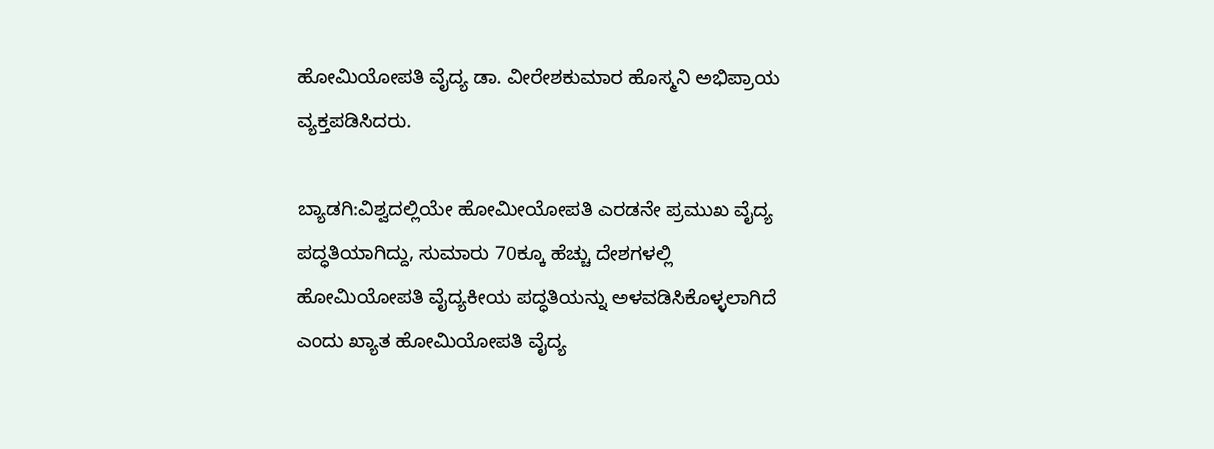ಹೋಮಿಯೋಪತಿ ವೈದ್ಯ ಡಾ. ವೀರೇಶಕುಮಾರ ಹೊಸ್ಮನಿ ಅಭಿಪ್ರಾಯ ವ್ಯಕ್ತಪಡಿಸಿದರು.

ಬ್ಯಾಡಗಿ:ವಿಶ್ವದಲ್ಲಿಯೇ ಹೋಮೀಯೋಪತಿ ಎರಡನೇ ಪ್ರಮುಖ ವೈದ್ಯ ಪದ್ಧತಿಯಾಗಿದ್ದು, ಸುಮಾರು 70ಕ್ಕೂ ಹೆಚ್ಚು ದೇಶಗಳಲ್ಲಿ ಹೋಮಿಯೋಪತಿ ವೈದ್ಯಕೀಯ ಪದ್ಧತಿಯನ್ನು ಅಳವಡಿಸಿಕೊಳ್ಳಲಾಗಿದೆ ಎಂದು ಖ್ಯಾತ ಹೋಮಿಯೋಪತಿ ವೈದ್ಯ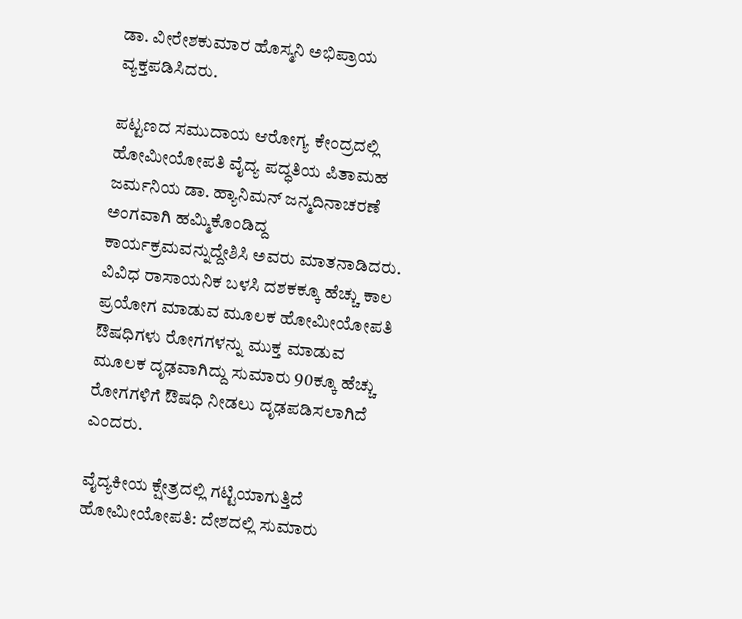ಡಾ. ವೀರೇಶಕುಮಾರ ಹೊಸ್ಮನಿ ಅಭಿಪ್ರಾಯ ವ್ಯಕ್ತಪಡಿಸಿದರು.

ಪಟ್ಟಣದ ಸಮುದಾಯ ಆರೋಗ್ಯ ಕೇಂದ್ರದಲ್ಲಿ ಹೋಮೀಯೋಪತಿ ವೈದ್ಯ ಪದ್ಧತಿಯ ಪಿತಾಮಹ ಜರ್ಮನಿಯ ಡಾ. ಹ್ಯಾನಿಮನ್ ಜನ್ಮದಿನಾಚರಣೆ ಅಂಗವಾಗಿ ಹಮ್ಮಿಕೊಂಡಿದ್ದ ಕಾರ್ಯಕ್ರಮವನ್ನುದ್ದೇಶಿಸಿ ಅವರು ಮಾತನಾಡಿದರು. ವಿವಿಧ ರಾಸಾಯನಿಕ ಬಳಸಿ ದಶಕಕ್ಕೂ ಹೆಚ್ಚು ಕಾಲ ಪ್ರಯೋಗ ಮಾಡುವ ಮೂಲಕ ಹೋಮೀಯೋಪತಿ ಔಷಧಿಗಳು ರೋಗಗಳನ್ನು ಮುಕ್ತ ಮಾಡುವ ಮೂಲಕ ದೃಢವಾಗಿದ್ದು ಸುಮಾರು 90ಕ್ಕೂ ಹೆಚ್ಚು ರೋಗಗಳಿಗೆ ಔಷಧಿ ನೀಡಲು ದೃಢಪಡಿಸಲಾಗಿದೆ ಎಂದರು.

ವೈದ್ಯಕೀಯ ಕ್ಷೇತ್ರದಲ್ಲಿ ಗಟ್ಟಿಯಾಗುತ್ತಿದೆ ಹೋಮೀಯೋಪತಿ: ದೇಶದಲ್ಲಿ ಸುಮಾರು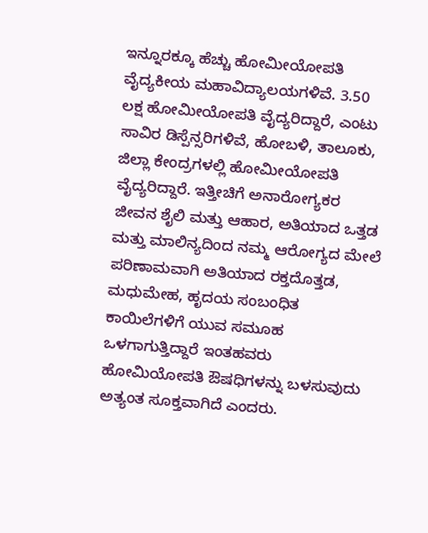ಇನ್ನೂರಕ್ಕೂ ಹೆಚ್ಚು ಹೋಮೀಯೋಪತಿ ವೈದ್ಯಕೀಯ ಮಹಾವಿದ್ಯಾಲಯಗಳಿವೆ. 3.50 ಲಕ್ಷ ಹೋಮೀಯೋಪತಿ ವೈದ್ಯರಿದ್ದಾರೆ, ಎಂಟು ಸಾವಿರ ಡಿಸ್ಪೆನ್ಸರಿಗಳಿವೆ, ಹೋಬಳಿ, ತಾಲೂಕು, ಜಿಲ್ಲಾ ಕೇಂದ್ರಗಳಲ್ಲಿ ಹೋಮೀಯೋಪತಿ ವೈದ್ಯರಿದ್ದಾರೆ. ಇತ್ತೀಚಿಗೆ ಅನಾರೋಗ್ಯಕರ ಜೀವನ ಶೈಲಿ ಮತ್ತು ಆಹಾರ, ಅತಿಯಾದ ಒತ್ತಡ ಮತ್ತು ಮಾಲಿನ್ಯದಿಂದ ನಮ್ಮ ಆರೋಗ್ಯದ ಮೇಲೆ ಪರಿಣಾಮವಾಗಿ ಅತಿಯಾದ ರಕ್ತದೊತ್ತಡ, ಮಧುಮೇಹ, ಹೃದಯ ಸಂಬಂಧಿತ ಕಾಯಿಲೆಗಳಿಗೆ ಯುವ ಸಮೂಹ ಒಳಗಾಗುತ್ತಿದ್ದಾರೆ ಇಂತಹವರು ಹೋಮಿಯೋಪತಿ ಔಷಧಿಗಳನ್ನು ಬಳಸುವುದು ಅತ್ಯಂತ ಸೂಕ್ತವಾಗಿದೆ ಎಂದರು.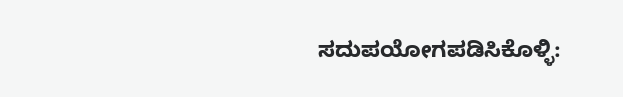ಸದುಪಯೋಗಪಡಿಸಿಕೊಳ್ಳಿ: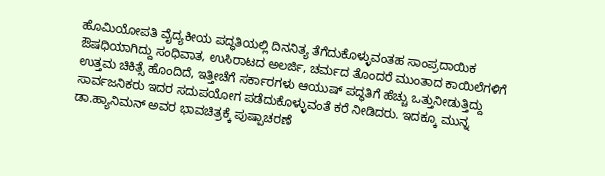ಹೊಮಿಯೋಪತಿ ವೈದ್ಯಕೀಯ ಪದ್ಧತಿಯಲ್ಲಿ ದಿನನಿತ್ಯ ತೆಗೆದುಕೊಳ್ಳುವಂತಹ ಸಾಂಪ್ರದಾಯಿಕ ಔಷಧಿಯಾಗಿದ್ದು ಸಂಧಿವಾತ, ಉಸಿರಾಟದ ಅಲರ್ಜಿ, ಚರ್ಮದ ತೊಂದರೆ ಮುಂತಾದ ಕಾಯಿಲೆಗಳಿಗೆ ಉತ್ತಮ ಚಿಕಿತ್ಸೆ ಹೊಂದಿದೆ, ಇತ್ತೀಚೆಗೆ ಸರ್ಕಾರಗಳು ಆಯುಷ್ ಪದ್ಧತಿಗೆ ಹೆಚ್ಚು ಒತ್ತುನೀಡುತ್ತಿದ್ದು ಸಾರ್ವಜನಿಕರು ಇದರ ಸದುಪಯೋಗ ಪಡೆದುಕೊಳ್ಳುವಂತೆ ಕರೆ ನೀಡಿದರು. ಇದಕ್ಕೂ ಮುನ್ನ ಡಾ.ಹ್ಯಾನಿಮನ್ ಅವರ ಭಾವಚಿತ್ರಕ್ಕೆ ಪುಷ್ಪಾಚರಣೆ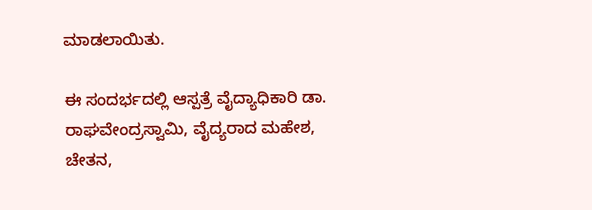ಮಾಡಲಾಯಿತು.

ಈ ಸಂದರ್ಭದಲ್ಲಿ ಆಸ್ಪತ್ರೆ ವೈದ್ಯಾಧಿಕಾರಿ ಡಾ. ರಾಘವೇಂದ್ರಸ್ವಾಮಿ, ವೈದ್ಯರಾದ ಮಹೇಶ, ಚೇತನ,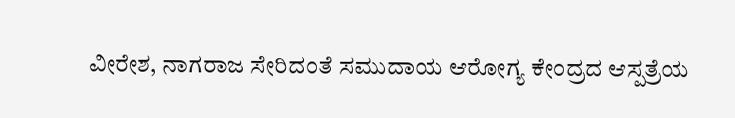ವೀರೇಶ, ನಾಗರಾಜ ಸೇರಿದಂತೆ ಸಮುದಾಯ ಆರೋಗ್ಯ ಕೇಂದ್ರದ ಆಸ್ಪತ್ರೆಯ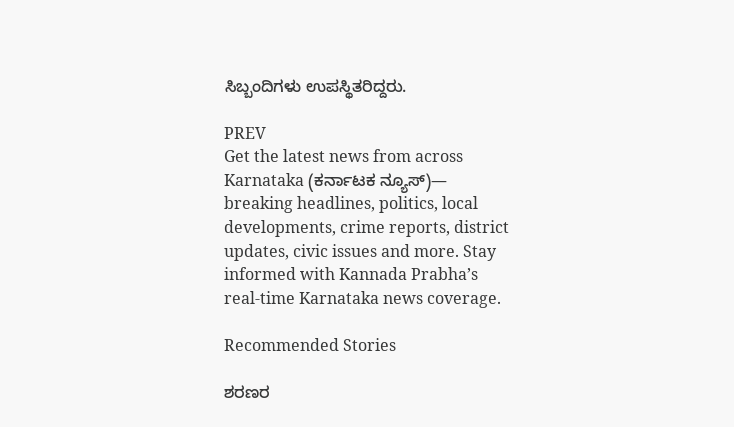ಸಿಬ್ಬಂದಿಗಳು ಉಪಸ್ಥಿತರಿದ್ದರು.

PREV
Get the latest news from across Karnataka (ಕರ್ನಾಟಕ ನ್ಯೂಸ್)— breaking headlines, politics, local developments, crime reports, district updates, civic issues and more. Stay informed with Kannada Prabha’s real‑time Karnataka news coverage.

Recommended Stories

ಶರಣರ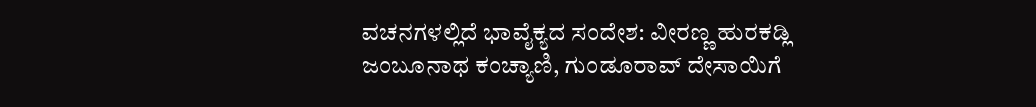ವಚನಗಳಲ್ಲಿದೆ ಭಾವೈಕ್ಯದ ಸಂದೇಶ: ವೀರಣ್ಣ ಹುರಕಡ್ಲಿ
ಜಂಬೂನಾಥ ಕಂಚ್ಯಾಣಿ, ಗುಂಡೂರಾವ್ ದೇಸಾಯಿಗೆ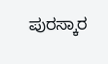ಪುರಸ್ಕಾರ